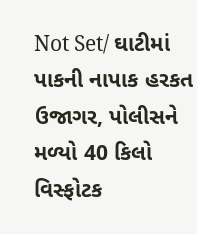Not Set/ ઘાટીમાં પાકની નાપાક હરકત ઉજાગર, પોલીસને મળ્યો 40 કિલો વિસ્ફોટક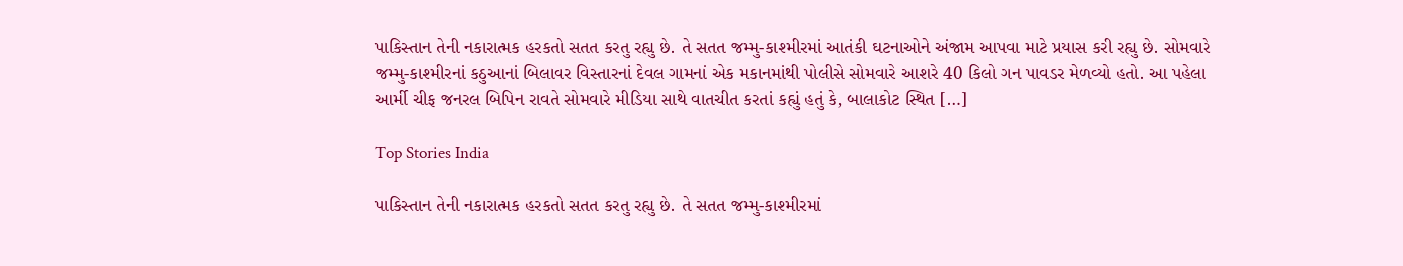પાકિસ્તાન તેની નકારાત્મક હરકતો સતત કરતુ રહ્યુ છે. તે સતત જમ્મુ-કાશ્મીરમાં આતંકી ઘટનાઓને અંજામ આપવા માટે પ્રયાસ કરી રહ્યુ છે. સોમવારે જમ્મુ-કાશ્મીરનાં કઠુઆનાં બિલાવર વિસ્તારનાં દેવલ ગામનાં એક મકાનમાંથી પોલીસે સોમવારે આશરે 40 કિલો ગન પાવડર મેળવ્યો હતો. આ પહેલા આર્મી ચીફ જનરલ બિપિન રાવતે સોમવારે મીડિયા સાથે વાતચીત કરતાં કહ્યું હતું કે, બાલાકોટ સ્થિત […]

Top Stories India

પાકિસ્તાન તેની નકારાત્મક હરકતો સતત કરતુ રહ્યુ છે. તે સતત જમ્મુ-કાશ્મીરમાં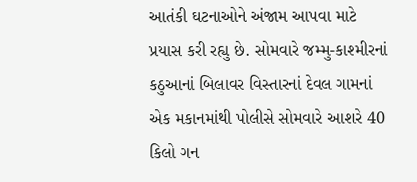આતંકી ઘટનાઓને અંજામ આપવા માટે પ્રયાસ કરી રહ્યુ છે. સોમવારે જમ્મુ-કાશ્મીરનાં કઠુઆનાં બિલાવર વિસ્તારનાં દેવલ ગામનાં એક મકાનમાંથી પોલીસે સોમવારે આશરે 40 કિલો ગન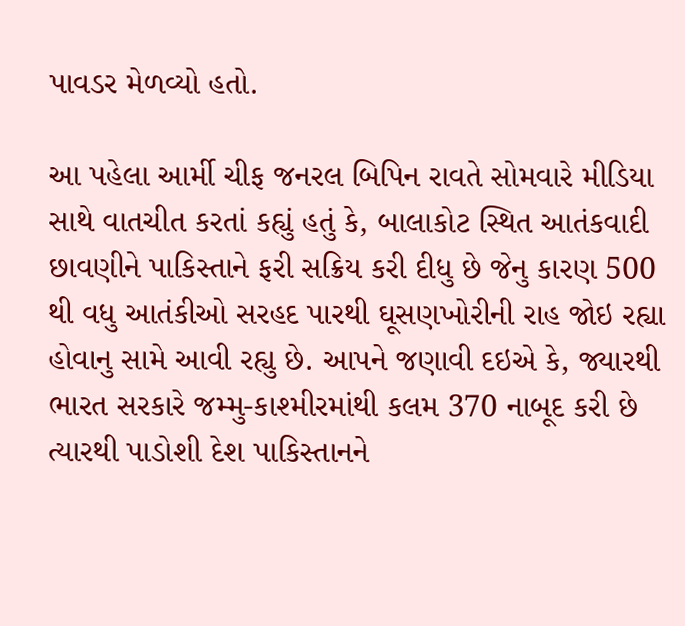પાવડર મેળવ્યો હતો.

આ પહેલા આર્મી ચીફ જનરલ બિપિન રાવતે સોમવારે મીડિયા સાથે વાતચીત કરતાં કહ્યું હતું કે, બાલાકોટ સ્થિત આતંકવાદી છાવણીને પાકિસ્તાને ફરી સક્રિય કરી દીધુ છે જેનુ કારણ 500 થી વધુ આતંકીઓ સરહદ પારથી ઘૂસણખોરીની રાહ જોઇ રહ્યા હોવાનુ સામે આવી રહ્યુ છે. આપને જણાવી દઇએ કે, જ્યારથી ભારત સરકારે જમ્મુ-કાશ્મીરમાંથી કલમ 370 નાબૂદ કરી છે ત્યારથી પાડોશી દેશ પાકિસ્તાનને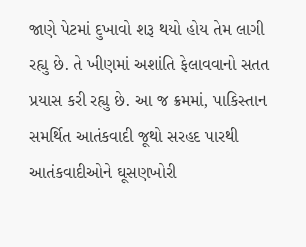જાણે પેટમાં દુખાવો શરૂ થયો હોય તેમ લાગી રહ્યુ છે. તે ખીણમાં અશાંતિ ફેલાવવાનો સતત પ્રયાસ કરી રહ્યુ છે. આ જ ક્રમમાં, પાકિસ્તાન સમર્થિત આતંકવાદી જૂથો સરહદ પારથી આતંકવાદીઓને ઘૂસણખોરી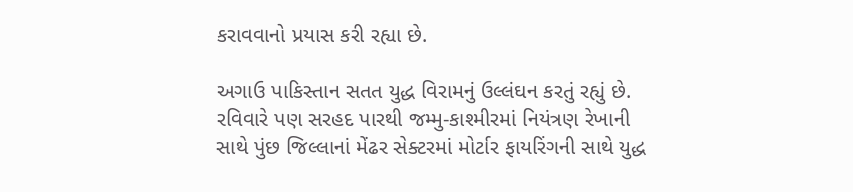કરાવવાનો પ્રયાસ કરી રહ્યા છે.

અગાઉ પાકિસ્તાન સતત યુદ્ધ વિરામનું ઉલ્લંઘન કરતું રહ્યું છે. રવિવારે પણ સરહદ પારથી જમ્મુ-કાશ્મીરમાં નિયંત્રણ રેખાની સાથે પુંછ જિલ્લાનાં મેંઢર સેક્ટરમાં મોર્ટાર ફાયરિંગની સાથે યુદ્ધ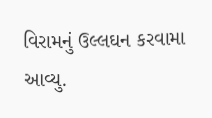વિરામનું ઉલ્લઘન કરવામા આવ્યુ.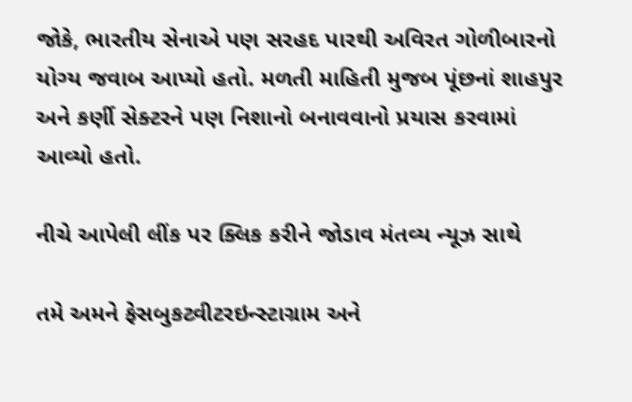જોકે, ભારતીય સેનાએ પણ સરહદ પારથી અવિરત ગોળીબારનો યોગ્ય જવાબ આપ્યો હતો. મળતી માહિતી મુજબ પૂંછનાં શાહપુર અને કર્ણી સેક્ટરને પણ નિશાનો બનાવવાનો પ્રયાસ કરવામાં આવ્યો હતો.

નીચે આપેલી લીંક પર ક્લિક કરીને જોડાવ મંતવ્ય ન્યૂઝ સાથે

તમે અમને ફેસબુકટ્વીટરઇન્સ્ટાગ્રામ અને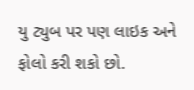યુ ટ્યુબ પર પણ લાઇક અને ફોલો કરી શકો છો.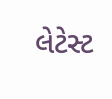લેટેસ્ટ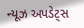ન્યૂઝ અપડેટ્સ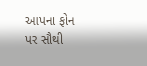આપના ફોન પર સૌથી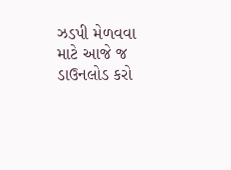ઝડપી મેળવવા માટે આજે જ ડાઉનલોડ કરો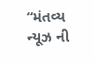“મંતવ્ય ન્યૂઝ ની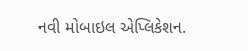નવી મોબાઇલ એપ્લિકેશન.